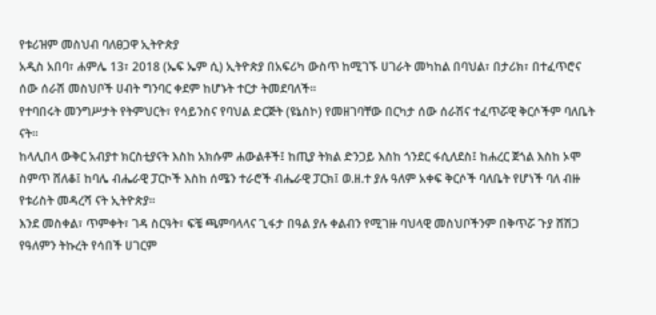የቱሪዝም መስህብ ባለፀጋዋ ኢትዮጵያ
አዲስ አበባ፣ ሐምሌ 13፣ 2018 (ኤፍ ኤም ሲ) ኢትዮጵያ በአፍሪካ ውስጥ ከሚገኙ ሀገራት መካከል በባህል፣ በታሪክ፣ በተፈጥሮና ሰው ሰራሽ መስህቦች ሀብት ግንባር ቀደም ከሆኑት ተርታ ትመደባለች።
የተባበሩት መንግሥታት የትምህርት፣ የሳይንስና የባህል ድርጅት (ዩኔስኮ) የመዘገባቸው በርካታ ሰው ሰራሽና ተፈጥሯዊ ቅርሶችም ባለቤት ናት።
ከላሊበላ ውቅር አብያተ ክርስቲያናት እስከ አክሱም ሐውልቶች፤ ከጢያ ትክል ድንጋይ እስከ ጎንደር ፋሲለደስ፤ ከሐረር ጀጎል እስከ ኦሞ ስምጥ ሸለቆ፤ ከባሌ ብሔራዊ ፓርኮች እስከ ሰሜን ተራሮች ብሔራዊ ፓርክ፤ ወ.ዘ.ተ ያሉ ዓለም አቀፍ ቅርሶች ባለቤት የሆነች ባለ ብዙ የቱሪስት መዳረሻ ናት ኢትዮጵያ።
እንደ መስቀል፣ ጥምቀት፣ ገዳ ስርዓት፣ ፍቼ ጫምባላላና ጊፋታ በዓል ያሉ ቀልብን የሚገዙ ባህላዊ መስህቦችንም በቅጥሯ ጉያ ሸሽጋ የዓለምን ትኩረት የሳበች ሀገርም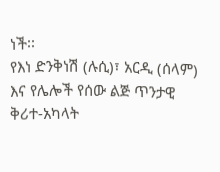ነች፡፡
የእነ ድንቅነሽ (ሉሲ)፣ አርዲ (ሰላም) እና የሌሎች የሰው ልጅ ጥንታዊ ቅሪተ-አካላት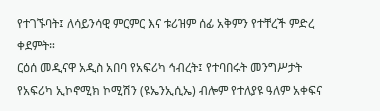የተገኙባት፤ ለሳይንሳዊ ምርምር እና ቱሪዝም ሰፊ አቅምን የተቸረች ምድረ ቀደምት።
ርዕሰ መዲናዋ አዲስ አበባ የአፍሪካ ኅብረት፤ የተባበሩት መንግሥታት የአፍሪካ ኢኮኖሚክ ኮሚሽን (ዩኤንኢሲኤ) ብሎም የተለያዩ ዓለም አቀፍና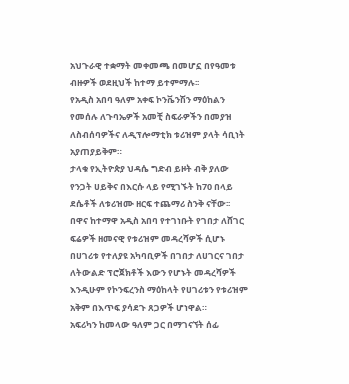አህጉራዊ ተቋማት መቀመጫ በመሆኗ በየዓመቱ ብዙዎች ወደዚህች ከተማ ይተምማሉ፡፡
የአዲስ አበባ ዓለም አቀፍ ኮንቬንሽን ማዕከልን የመሰሉ ለጉባኤዎች አመቺ ስፍራዎችን በመያዝ ለስብሰባዎችና ለዲፕሎማቲክ ቱሪዝም ያላት ሳቢነት አያጠያይቅም።
ታላቁ የኢትዮጵያ ህዳሴ ግድብ ይዞት ብቅ ያለው የንጋት ሀይቅና በእርሱ ላይ የሚገኙት ከ70 በላይ ደሴቶች ለቱሪዝሙ ዘርፍ ተጨማሪ ስንቅ ናቸው፡፡
በዋና ከተማዋ አዲስ አበባ የተገነቡት የገበታ ለሸገር ፍሬዎች ዘመናዊ የቱሪዝም መዳረሻዎች ሲሆኑ በሀገሪቱ የተለያዩ አካባቢዎች በገበታ ለሀገርና ገበታ ለትውልድ ፕሮጀክቶች እውን የሆኑት መዳረሻዎች እንዲሁም የኮንፍረንስ ማዕከላት የሀገሪቱን የቱሪዝም አቅም በእጥፍ ያሳደጉ ጸጋዎች ሆነዋል።
አፍሪካን ከመላው ዓለም ጋር በማገናኘት ሰፊ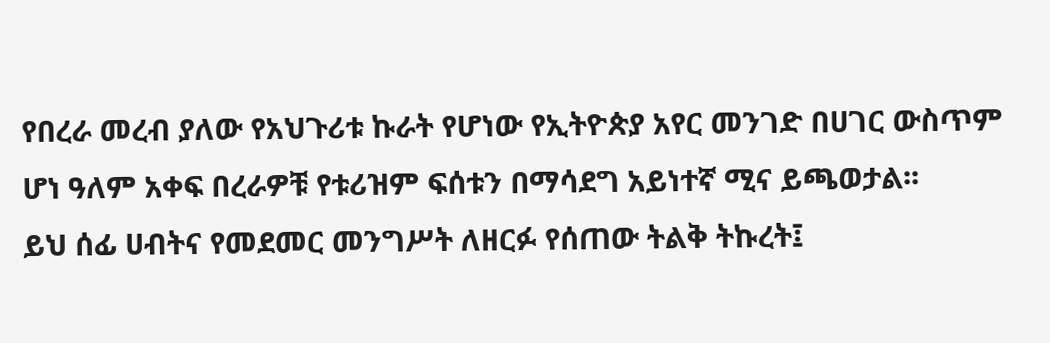የበረራ መረብ ያለው የአህጉሪቱ ኩራት የሆነው የኢትዮጵያ አየር መንገድ በሀገር ውስጥም ሆነ ዓለም አቀፍ በረራዎቹ የቱሪዝም ፍሰቱን በማሳደግ አይነተኛ ሚና ይጫወታል፡፡
ይህ ሰፊ ሀብትና የመደመር መንግሥት ለዘርፉ የሰጠው ትልቅ ትኩረት፤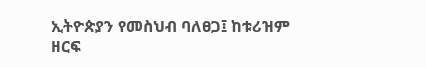ኢትዮጵያን የመስህብ ባለፀጋ፤ ከቱሪዝም ዘርፍ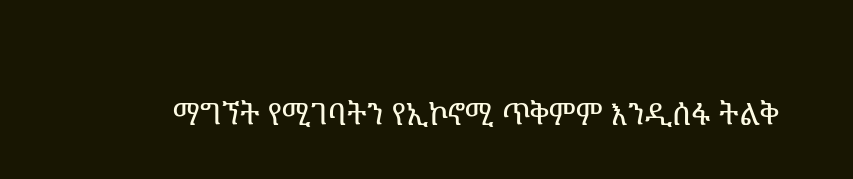ማግኘት የሚገባትን የኢኮኖሚ ጥቅምም እንዲሰፋ ትልቅ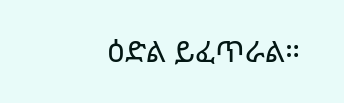ዕድል ይፈጥራል።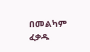በመልካም ፈቃዱ